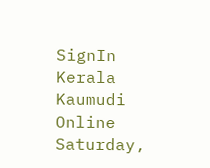SignIn
Kerala Kaumudi Online
Saturday,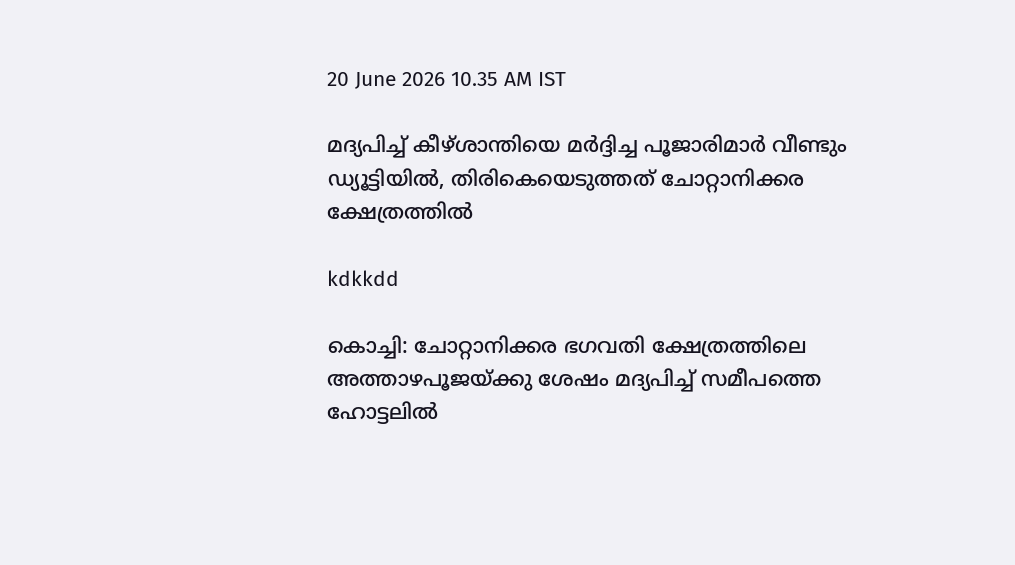20 June 2026 10.35 AM IST

മദ്യപിച്ച് കീഴ്ശാന്തിയെ മർദ്ദിച്ച പൂജാരിമാർ വീണ്ടും ഡ്യൂട്ടിയിൽ, തിരികെയെടുത്തത് ചോറ്റാനിക്കര ക്ഷേത്രത്തിൽ

kdkkdd

കൊച്ചി: ചോറ്റാനിക്കര ഭഗവതി ക്ഷേത്രത്തിലെ അത്താഴപൂജയ്‌ക്കു ശേഷം മദ്യപിച്ച് സമീപത്തെ ഹോട്ടലിൽ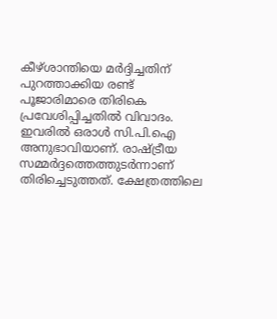കീഴ്ശാന്തിയെ മർദ്ദിച്ചതിന് പുറത്താക്കിയ രണ്ട് പൂജാരിമാരെ തിരികെ പ്രവേശിപ്പിച്ചതിൽ വിവാദം. ഇവരിൽ ഒരാൾ സി.പി.ഐ അനുഭാവിയാണ്. രാഷ്ട്രീയ സമ്മർദ്ദത്തെത്തുടർന്നാണ് തിരിച്ചെടുത്തത്. ക്ഷേത്രത്തിലെ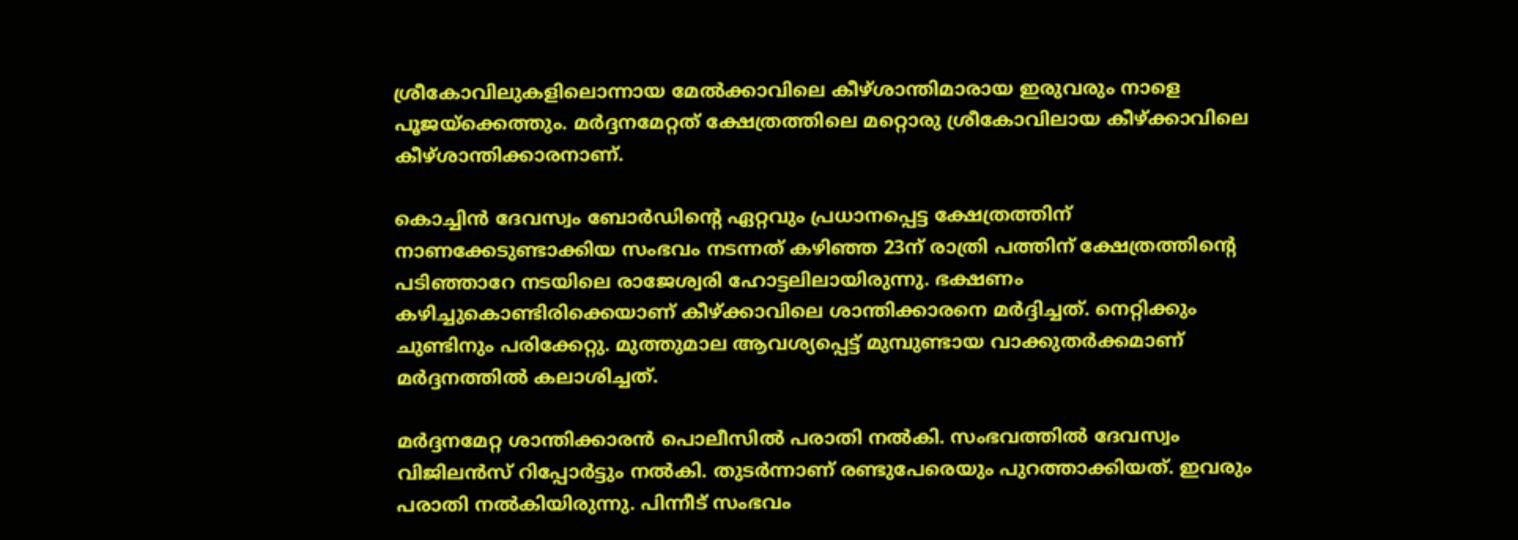ശ്രീകോവിലുകളിലൊന്നായ മേൽക്കാവിലെ കീഴ്ശാന്തിമാരായ ഇരുവരും നാളെ പൂജയ്ക്കെത്തും. മർദ്ദനമേറ്റത് ക്ഷേത്രത്തിലെ മറ്റൊരു ശ്രീകോവിലായ കീഴ്ക്കാവിലെ കീഴ്ശാന്തിക്കാരനാണ്.

കൊച്ചിൻ ദേവസ്വം ബോർഡിന്റെ ഏറ്റവും പ്രധാനപ്പെട്ട ക്ഷേത്രത്തിന് നാണക്കേടുണ്ടാക്കിയ സംഭവം നടന്നത് കഴിഞ്ഞ 23ന് രാത്രി പത്തിന് ക്ഷേത്രത്തിന്റെ പടിഞ്ഞാറേ നടയിലെ രാജേശ്വരി ഹോട്ടലിലായിരുന്നു. ഭക്ഷണം കഴിച്ചുകൊണ്ടിരിക്കെയാണ് കീഴ്ക്കാവിലെ ശാന്തിക്കാരനെ മർദ്ദിച്ചത്. നെറ്റിക്കും ചുണ്ടിനും പരിക്കേറ്റു. മുത്തുമാല ആവശ്യപ്പെട്ട് മുമ്പുണ്ടായ വാക്കുതർക്കമാണ് മർദ്ദനത്തിൽ കലാശിച്ചത്.

മർദ്ദനമേറ്റ ശാന്തിക്കാരൻ പൊലീസിൽ പരാതി നൽകി. സംഭവത്തിൽ ദേവസ്വം വിജിലൻസ് റിപ്പോർട്ടും നൽകി. തുടർന്നാണ് രണ്ടുപേരെയും പുറത്താക്കിയത്. ഇവരും പരാതി നൽകിയിരുന്നു. പിന്നീട് സംഭവം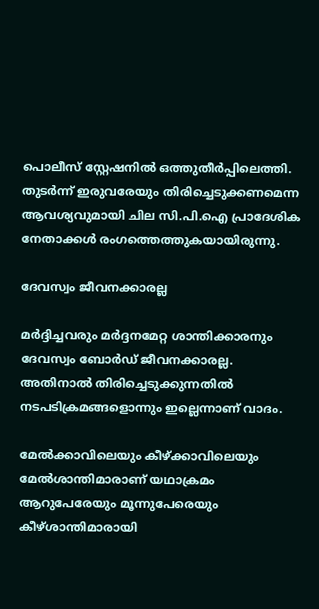പൊലീസ് സ്റ്റേഷനിൽ ഒത്തുതീർപ്പിലെത്തി. തുടർന്ന് ഇരുവരേയും തിരിച്ചെടുക്കണമെന്ന ആവശ്യവുമായി ചില സി.പി.ഐ പ്രാദേശിക നേതാക്കൾ രംഗത്തെത്തുകയായിരുന്നു.

ദേവസ്വം ജീവനക്കാരല്ല

മർദ്ദിച്ചവരും മർദ്ദനമേറ്റ ശാന്തിക്കാരനും ദേവസ്വം ബോർഡ് ജീവനക്കാരല്ല. അതിനാൽ തിരിച്ചെടുക്കുന്നതിൽ നടപടിക്രമങ്ങളൊന്നും ഇല്ലെന്നാണ് വാദം.

മേൽക്കാവിലെയും കീഴ്ക്കാവിലെയും മേൽശാന്തിമാരാണ് യഥാക്രമം ആറുപേരേയും മൂന്നുപേരെയും കീഴ്ശാന്തിമാരായി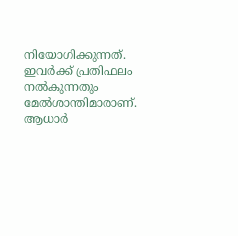നിയോഗിക്കുന്നത്. ഇവർക്ക് പ്രതിഫലം നൽകുന്നതും മേൽശാന്തിമാരാണ്. ആധാർ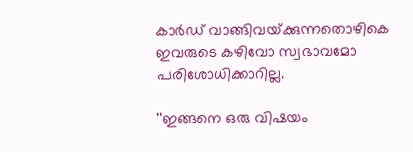കാർഡ് വാങ്ങിവയ്‌ക്കുന്നതൊഴികെ ഇവരുടെ കഴിവോ സ്വഭാവമോ പരിശോധിക്കാറില്ല.

''ഇങ്ങനെ ഒരു വിഷയം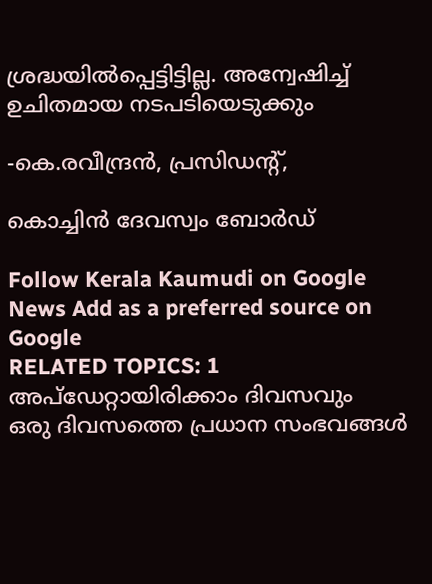ശ്രദ്ധയിൽപ്പെട്ടിട്ടില്ല. അന്വേഷിച്ച് ഉചിതമായ നടപടിയെടുക്കും

-കെ.രവീന്ദ്രൻ, പ്രസിഡന്റ്,

കൊച്ചിൻ ദേവസ്വം ബോർഡ്

Follow Kerala Kaumudi on Google News Add as a preferred source on Google
RELATED TOPICS: 1
അപ്ഡേറ്റായിരിക്കാം ദിവസവും
ഒരു ദിവസത്തെ പ്രധാന സംഭവങ്ങൾ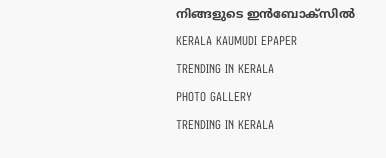നിങ്ങളുടെ ഇൻബോക്സിൽ
KERALA KAUMUDI EPAPER
TRENDING IN KERALA
PHOTO GALLERY
TRENDING IN KERALA